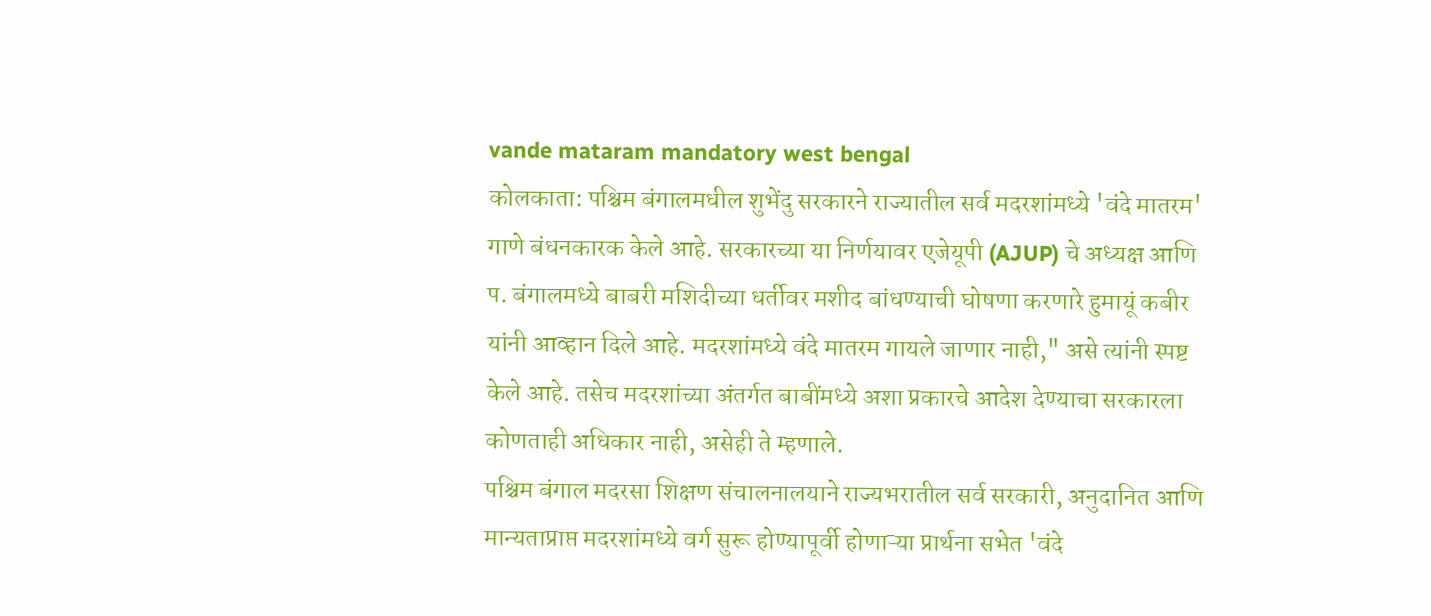vande mataram mandatory west bengal
कोलकाता: पश्चिम बंगालमधील शुभेंदु सरकारने राज्यातील सर्व मदरशांमध्ये 'वंदे मातरम' गाणे बंधनकारक केले आहे. सरकारच्या या निर्णयावर एजेयूपी (AJUP) चे अध्यक्ष आणि प. बंगालमध्ये बाबरी मशिदीच्या धर्तीवर मशीद बांधण्याची घोषणा करणारे हुमायूं कबीर यांनी आव्हान दिले आहे. मदरशांमध्ये वंदे मातरम गायले जाणार नाही," असे त्यांनी स्पष्ट केले आहे. तसेच मदरशांच्या अंतर्गत बाबींमध्ये अशा प्रकारचे आदेश देण्याचा सरकारला कोणताही अधिकार नाही, असेही ते म्हणाले.
पश्चिम बंगाल मदरसा शिक्षण संचालनालयाने राज्यभरातील सर्व सरकारी, अनुदानित आणि मान्यताप्राप्त मदरशांमध्ये वर्ग सुरू होण्यापूर्वी होणाऱ्या प्रार्थना सभेत 'वंदे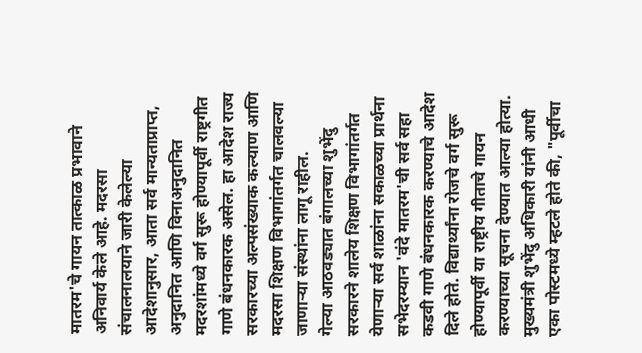मातरम'चे गायन तात्काळ प्रभावाने अनिवार्य केले आहे. मदरसा संचालनालयाने जारी केलेल्या आदेशानुसार, आता सर्व मान्यताप्राप्त, अनुदानित आणि विनाअनुदानित मदरशांमध्ये वर्ग सुरू होण्यापूर्वी राष्ट्रगीत गाणे बंधनकारक असेल. हा आदेश राज्य सरकारच्या अल्पसंख्याक कल्याण आणि मदरसा शिक्षण विभागांतर्गत चालवल्या जाणाऱ्या संस्थांना लागू राहील.
गेल्या आठवड्यात बंगालच्या शुभेंदु सरकारने शालेय शिक्षण विभागांतर्गत येणाऱ्या सर्व शाळांना सकाळच्या प्रार्थना सभेदरम्यान 'वंदे मातरम'ची सर्व सहा कडवी गाणे बंधनकारक करण्याचे आदेश दिले होते. विद्यार्थ्यांना रोजचे वर्ग सुरू होण्यापूर्वी या राष्ट्रीय गीताचे गायन करण्याच्या सूचना देण्यात आल्या होत्या. मुख्यमंत्री शुभेंदु अधिकारी यांनी आधी एका पोस्टमध्ये म्हटले होते की, "पूर्वीचा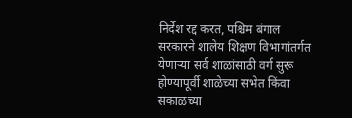निर्देश रद्द करत, पश्चिम बंगाल सरकारने शालेय शिक्षण विभागांतर्गत येणाऱ्या सर्व शाळांसाठी वर्ग सुरू होण्यापूर्वी शाळेच्या सभेत किंवा सकाळच्या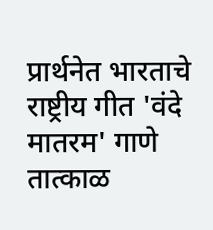प्रार्थनेत भारताचे राष्ट्रीय गीत 'वंदे मातरम' गाणे तात्काळ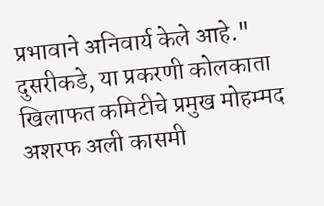प्रभावाने अनिवार्य केले आहे."
दुसरीकडे, या प्रकरणी कोलकाता खिलाफत कमिटीचे प्रमुख मोहम्मद अशरफ अली कासमी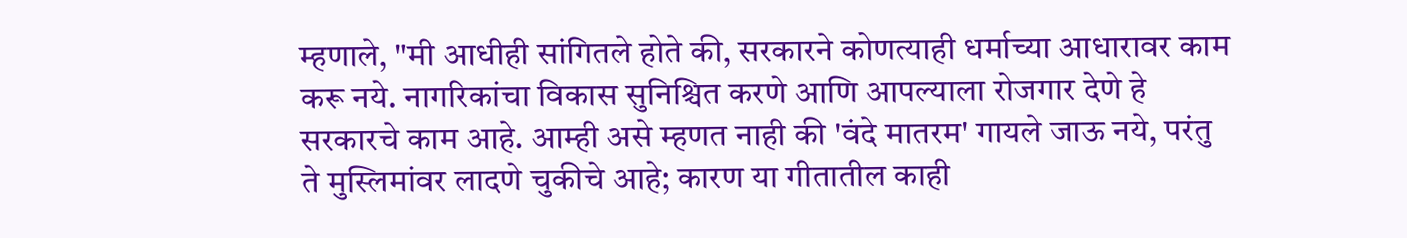म्हणाले, "मी आधीही सांगितले होते की, सरकारने कोणत्याही धर्माच्या आधारावर काम करू नये. नागरिकांचा विकास सुनिश्चित करणे आणि आपल्याला रोजगार देणे हे सरकारचे काम आहे. आम्ही असे म्हणत नाही की 'वंदे मातरम' गायले जाऊ नये, परंतु ते मुस्लिमांवर लादणे चुकीचे आहे; कारण या गीतातील काही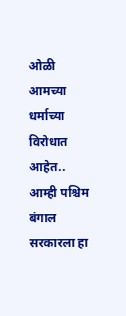ओळी आमच्या धर्माच्या विरोधात आहेत.. आम्ही पश्चिम बंगाल सरकारला हा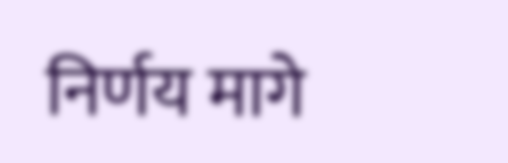निर्णय मागे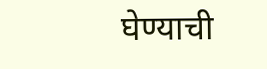घेण्याची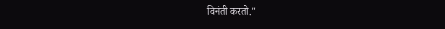विनंती करतो."